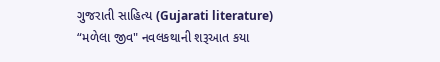ગુજરાતી સાહિત્ય (Gujarati literature)
“મળેલા જીવ" નવલકથાની શરૂઆત કયા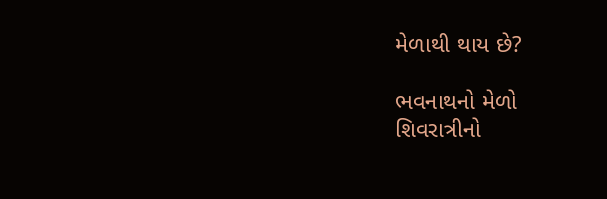મેળાથી થાય છે?

ભવનાથનો મેળો
શિવરાત્રીનો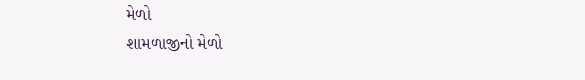મેળો
શામળાજીનો મેળો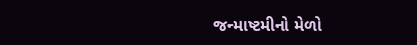જન્માષ્ટમીનો મેળો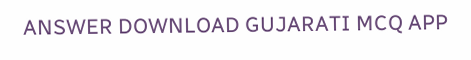ANSWER DOWNLOAD GUJARATI MCQ APP